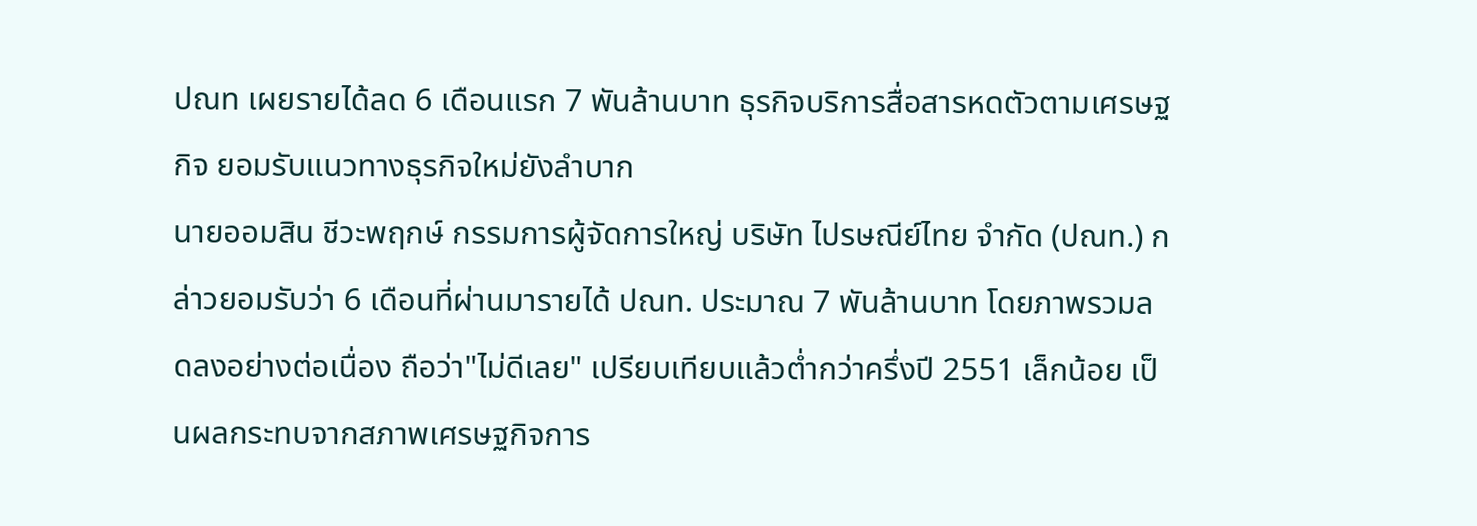ปณท เผยรายได้ลด 6 เดือนแรก 7 พันล้านบาท ธุรกิจบริการสื่อสารหดตัวตามเศรษฐกิจ ยอมรับแนวทางธุรกิจใหม่ยังลำบาก
นายออมสิน ชีวะพฤกษ์ กรรมการผู้จัดการใหญ่ บริษัท ไปรษณีย์ไทย จำกัด (ปณท.) กล่าวยอมรับว่า 6 เดือนที่ผ่านมารายได้ ปณท. ประมาณ 7 พันล้านบาท โดยภาพรวมลดลงอย่างต่อเนื่อง ถือว่า"ไม่ดีเลย" เปรียบเทียบแล้วต่ำกว่าครึ่งปี 2551 เล็กน้อย เป็นผลกระทบจากสภาพเศรษฐกิจการ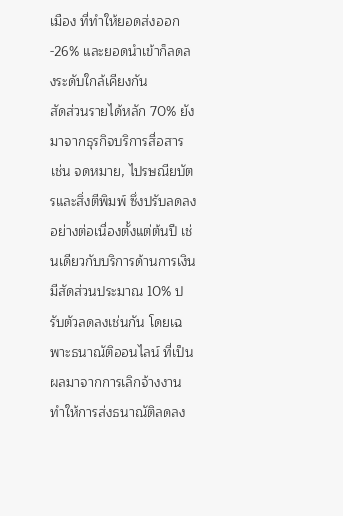เมือง ที่ทำให้ยอดส่งออก -26% และยอดนำเข้าก็ลดลงระดับใกล้เคียงกัน
สัดส่วนรายได้หลัก 70% ยังมาจากธุรกิจบริการสื่อสาร เช่น จดหมาย, ไปรษณียบัตรและสิ่งตีพิมพ์ ซึ่งปรับลดลงอย่างต่อเนื่องตั้งแต่ต้นปี เช่นเดียวกับบริการด้านการเงิน มีสัดส่วนประมาณ 10% ปรับตัวลดลงเช่นกัน โดยเฉพาะธนาณัติออนไลน์ ที่เป็นผลมาจากการเลิกจ้างงาน ทำให้การส่งธนาณัติลดลง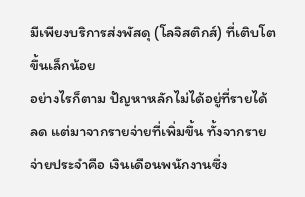มีเพียงบริการส่งพัสดุ (โลจิสติกส์) ที่เติบโตขึ้นเล็กน้อย
อย่างไรก็ตาม ปัญหาหลักไม่ได้อยู่ที่รายได้ลด แต่มาจากรายจ่ายที่เพิ่มขึ้น ทั้งจากรายจ่ายประจำคือ เงินเดือนพนักงานซึ่ง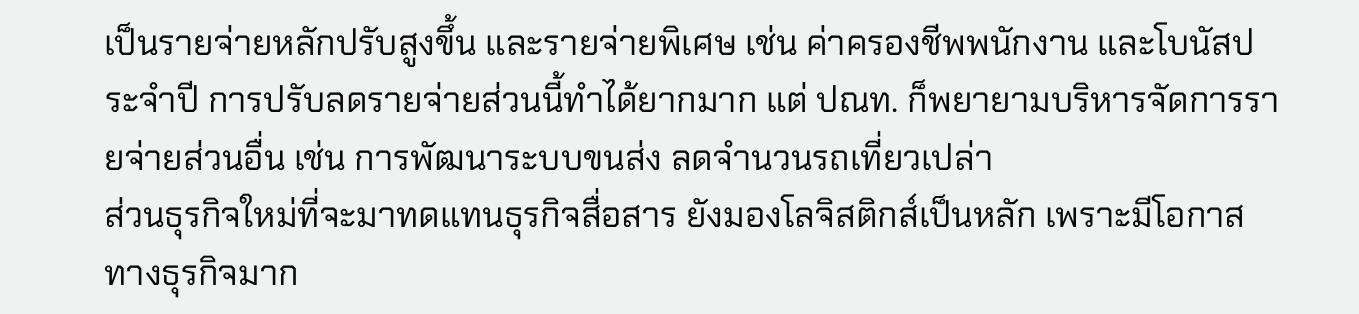เป็นรายจ่ายหลักปรับสูงขึ้น และรายจ่ายพิเศษ เช่น ค่าครองชีพพนักงาน และโบนัสประจำปี การปรับลดรายจ่ายส่วนนี้ทำได้ยากมาก แต่ ปณท. ก็พยายามบริหารจัดการรายจ่ายส่วนอื่น เช่น การพัฒนาระบบขนส่ง ลดจำนวนรถเที่ยวเปล่า
ส่วนธุรกิจใหม่ที่จะมาทดแทนธุรกิจสื่อสาร ยังมองโลจิสติกส์เป็นหลัก เพราะมีโอกาสทางธุรกิจมาก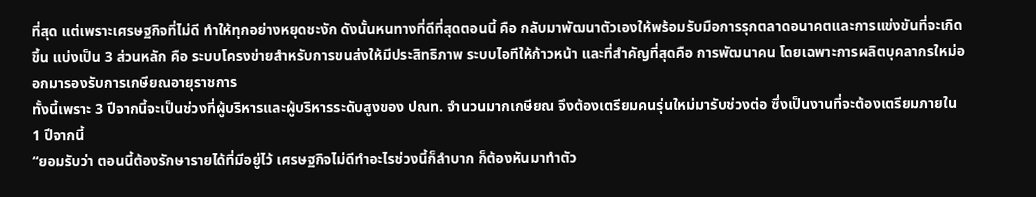ที่สุด แต่เพราะเศรษฐกิจที่ไม่ดี ทำให้ทุกอย่างหยุดชะงัก ดังนั้นหนทางที่ดีที่สุดตอนนี้ คือ กลับมาพัฒนาตัวเองให้พร้อมรับมือการรุกตลาดอนาคตและการแข่งขันที่จะเกิดขึ้น แบ่งเป็น 3 ส่วนหลัก คือ ระบบโครงข่ายสำหรับการขนส่งให้มีประสิทธิภาพ ระบบไอทีให้ก้าวหน้า และที่สำคัญที่สุดคือ การพัฒนาคน โดยเฉพาะการผลิตบุคลากรใหม่ออกมารองรับการเกษียณอายุราชการ
ทั้งนี้เพราะ 3 ปีจากนี้จะเป็นช่วงที่ผู้บริหารและผู้บริหารระดับสูงของ ปณท. จำนวนมากเกษียณ จึงต้องเตรียมคนรุ่นใหม่มารับช่วงต่อ ซึ่งเป็นงานที่จะต้องเตรียมภายใน 1 ปีจากนี้
“ยอมรับว่า ตอนนี้ต้องรักษารายได้ที่มีอยู่ไว้ เศรษฐกิจไม่ดีทำอะไรช่วงนี้ก็ลำบาก ก็ต้องหันมาทำตัว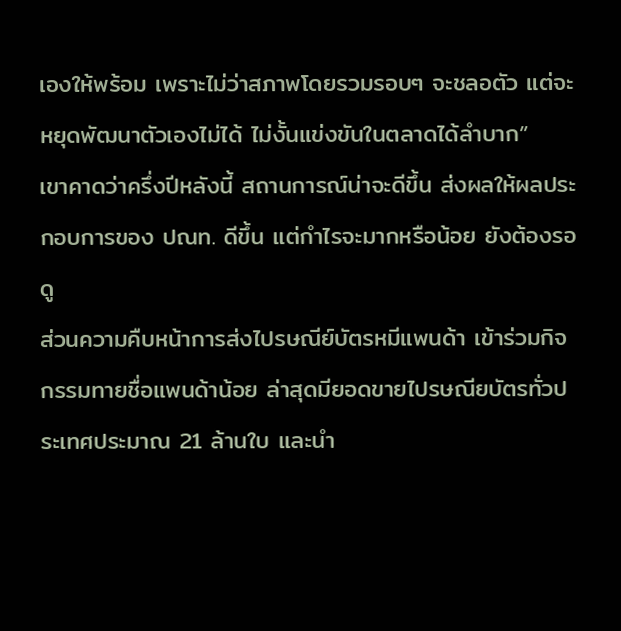เองให้พร้อม เพราะไม่ว่าสภาพโดยรวมรอบๆ จะชลอตัว แต่จะหยุดพัฒนาตัวเองไม่ได้ ไม่งั้นแข่งขันในตลาดได้ลำบาก”
เขาคาดว่าครึ่งปีหลังนี้ สถานการณ์น่าจะดีขึ้น ส่งผลให้ผลประกอบการของ ปณท. ดีขึ้น แต่กำไรจะมากหรือน้อย ยังต้องรอดู
ส่วนความคืบหน้าการส่งไปรษณีย์บัตรหมีแพนด้า เข้าร่วมกิจกรรมทายชื่อแพนด้าน้อย ล่าสุดมียอดขายไปรษณียบัตรทั่วประเทศประมาณ 21 ล้านใบ และนำ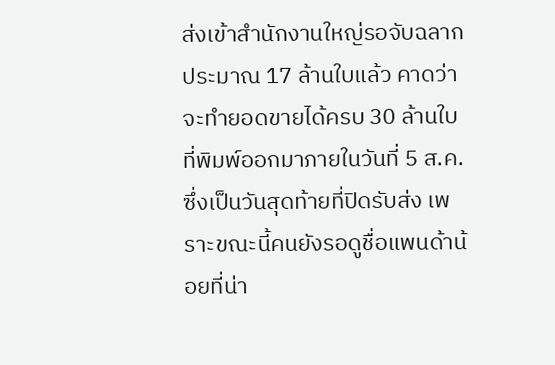ส่งเข้าสำนักงานใหญ่รอจับฉลากประมาณ 17 ล้านใบแล้ว คาดว่าจะทำยอดขายได้ครบ 30 ล้านใบที่พิมพ์ออกมาภายในวันที่ 5 ส.ค. ซึ่งเป็นวันสุดท้ายที่ปิดรับส่ง เพราะขณะนี้คนยังรอดูชื่อแพนด้าน้อยที่น่า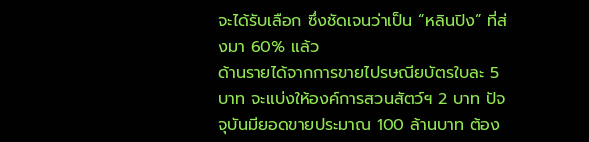จะได้รับเลือก ซึ่งชัดเจนว่าเป็น “หลินปิง” ที่ส่งมา 60% แล้ว
ด้านรายได้จากการขายไปรษณียบัตรใบละ 5 บาท จะแบ่งให้องค์การสวนสัตว์ฯ 2 บาท ปัจจุบันมียอดขายประมาณ 100 ล้านบาท ต้อง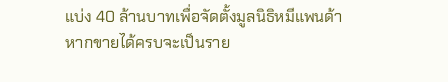แบ่ง 40 ล้านบาทเพื่อจัดตั้งมูลนิธิหมีแพนด้า หากขายได้ครบจะเป็นราย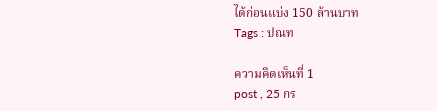ได้ก่อนแบ่ง 150 ล้านบาท
Tags : ปณท

ความคิดเห็นที่ 1
post , 25 กร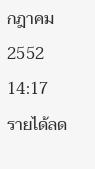กฎาคม 2552 14:17
รายได้ลด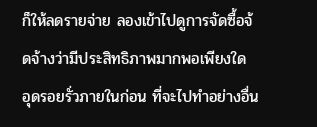ก็ให้ลดรายจ่าย ลองเข้าไปดูการจัดซื้อจ้ดจ้างว่ามีประสิทธิภาพมากพอเพียงใด อุดรอยรั่วภายในก่อน ที่จะไปทำอย่างอื่น